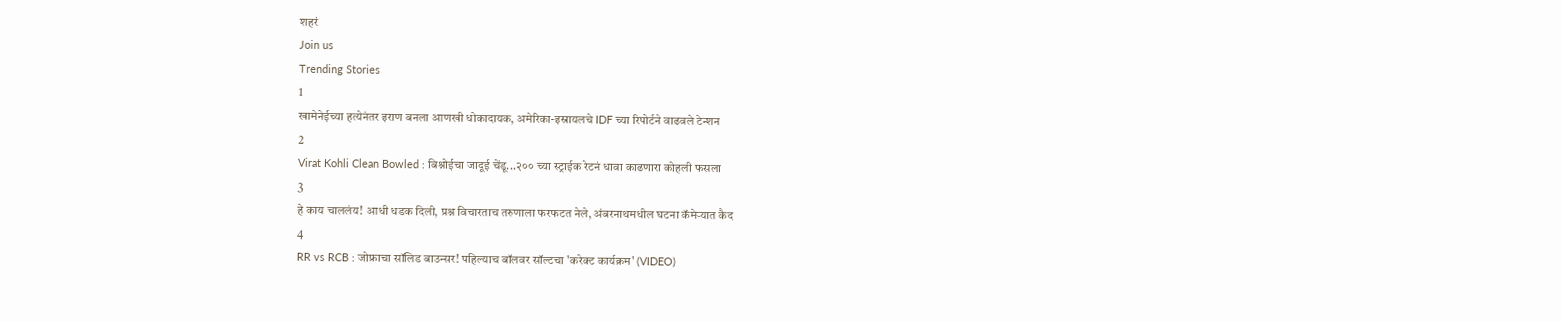शहरं
Join us
Trending Stories
1
खामेनेईच्या हत्येनंतर इराण बनला आणखी धोकादायक, अमेरिका-इस्रायलचे IDF च्या रिपोर्टने वाढवले टेन्शन
2
Virat Kohli Clean Bowled : बिश्नोईचा जादूई चेंडू...२०० च्या स्ट्राईक रेटनं धावा काढणारा कोहली फसला
3
हे काय चाललंय! आधी धडक दिली, प्रश्न विचारताच तरुणाला फरफटत नेले, अंबरनाथमधील घटना कॅमेऱ्यात कैद
4
RR vs RCB : जोफ्राचा सॉलिड बाउन्सर! पहिल्याच बॉलवर सॉल्टचा 'करेक्ट कार्यक्रम' (VIDEO)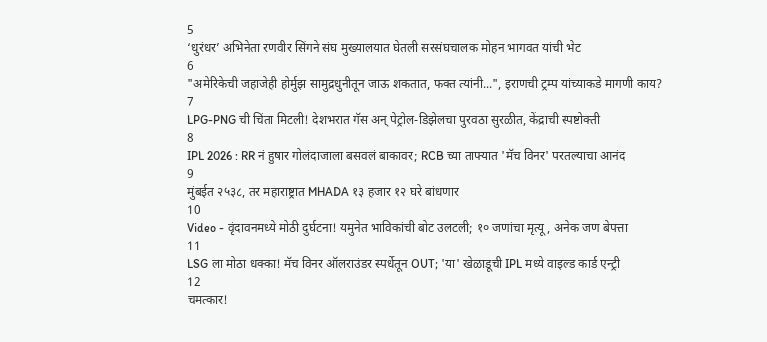5
‘धुरंधर’ अभिनेता रणवीर सिंगने संघ मुख्यालयात घेतली सरसंघचालक मोहन भागवत यांची भेट
6
"अमेरिकेची जहाजेही होर्मुझ सामुद्रधुनीतून जाऊ शकतात, फक्त त्यांनी...", इराणची ट्रम्प यांच्याकडे मागणी काय?
7
LPG-PNG ची चिंता मिटली! देशभरात गॅस अन् पेट्रोल-डिझेलचा पुरवठा सुरळीत, केंद्राची स्पष्टोक्ती
8
IPL 2026 : RR नं हुषार गोलंदाजाला बसवलं बाकावर; RCB च्या ताफ्यात 'मॅच विनर' परतल्याचा आनंद
9
मुंबईत २५३८, तर महाराष्ट्रात MHADA १३ हजार १२ घरे बांधणार
10
Video - वृंदावनमध्ये मोठी दुर्घटना! यमुनेत भाविकांची बोट उलटली; १० जणांचा मृत्यू, अनेक जण बेपत्ता
11
LSG ला मोठा धक्का! मॅच विनर ऑलराउंडर स्पर्धेतून OUT; 'या' खेळाडूची IPL मध्ये वाइल्ड कार्ड एन्ट्री
12
चमत्कार!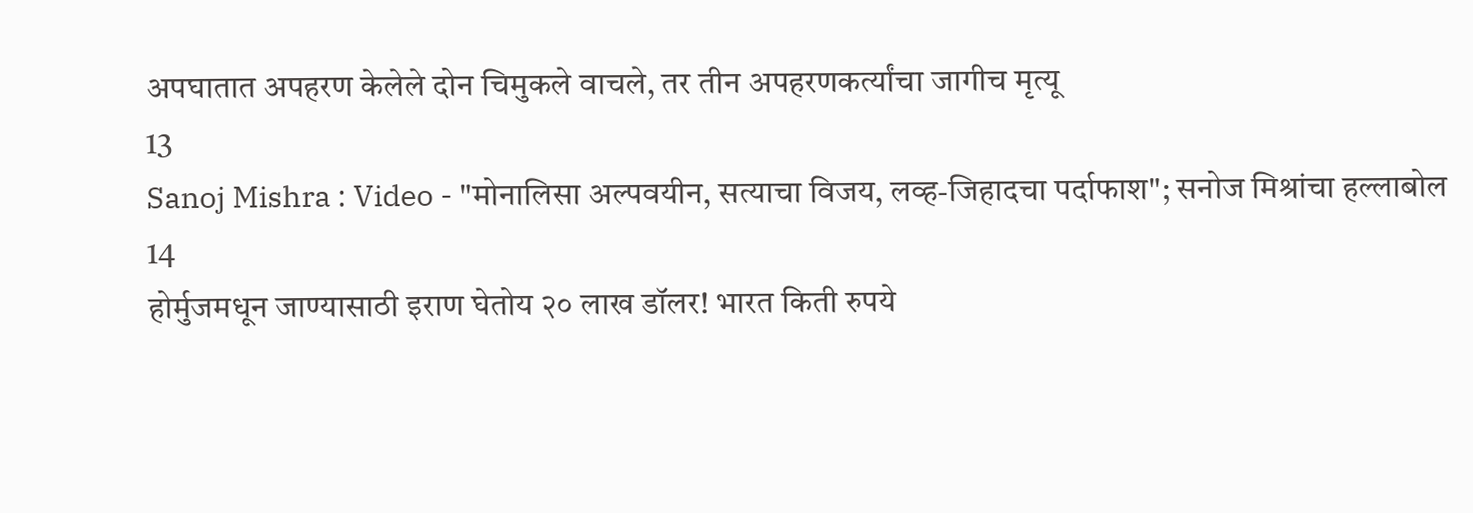अपघातात अपहरण केलेले दोन चिमुकले वाचले, तर तीन अपहरणकर्त्यांचा जागीच मृत्यू
13
Sanoj Mishra : Video - "मोनालिसा अल्पवयीन, सत्याचा विजय, लव्ह-जिहादचा पर्दाफाश"; सनोज मिश्रांचा हल्लाबोल
14
होर्मुजमधून जाण्यासाठी इराण घेतोय २० लाख डॉलर! भारत किती रुपये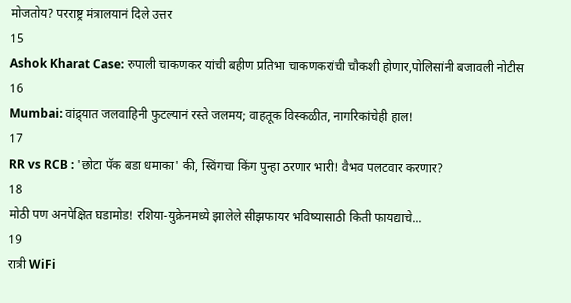मोजतोय? परराष्ट्र मंत्रालयानं दिले उत्तर
15
Ashok Kharat Case: रुपाली चाकणकर यांची बहीण प्रतिभा चाकणकरांची चौकशी होणार,पोलिसांनी बजावली नोटीस
16
Mumbai: वांद्र्यात जलवाहिनी फुटल्यानं रस्ते जलमय; वाहतूक विस्कळीत, नागरिकांचेही हाल!
17
RR vs RCB : 'छोटा पॅक बडा धमाका' की, स्विंगचा किंग पुन्हा ठरणार भारी! वैभव पलटवार करणार?
18
मोठी पण अनपेक्षित घडामोड! रशिया-युक्रेनमध्ये झालेले सीझफायर भविष्यासाठी किती फायद्याचे...
19
रात्री WiFi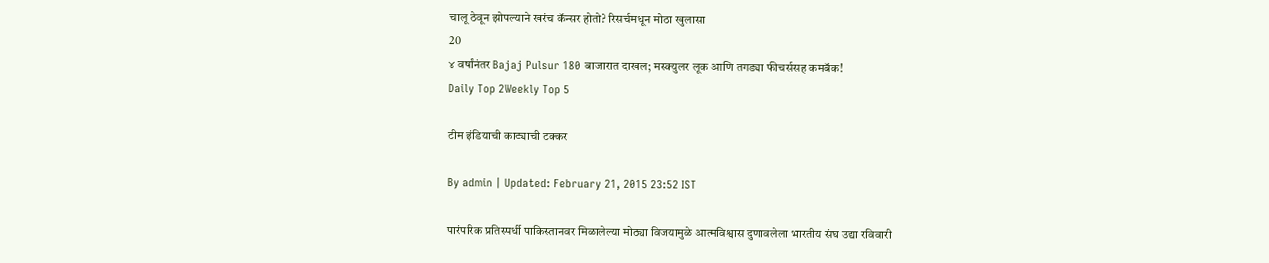चालू ठेवून झोपल्याने खरंच कॅन्सर होतो? रिसर्चमधून मोठा खुलासा
20
४ वर्षांनंतर Bajaj Pulsur 180 बाजारात दाखल; मस्क्युलर लूक आणि तगड्या फीचर्ससह कमबॅक!
Daily Top 2Weekly Top 5

टीम इंडियाची काट्याची टक्कर

By admin | Updated: February 21, 2015 23:52 IST

पारंपरिक प्रतिस्पर्धी पाकिस्तानवर मिळालेल्या मोठ्या विजयामुळे आत्मविश्वास दुणावलेला भारतीय संघ उद्या रविवारी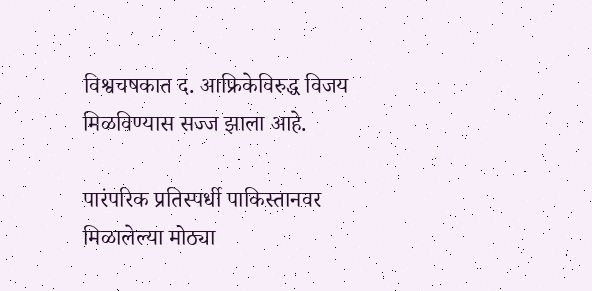विश्वचषकात द. आफ्रिकेविरुद्ध विजय मिळविण्यास सज्ज झाला आहे.

पारंपरिक प्रतिस्पर्धी पाकिस्तानवर मिळालेल्या मोठ्या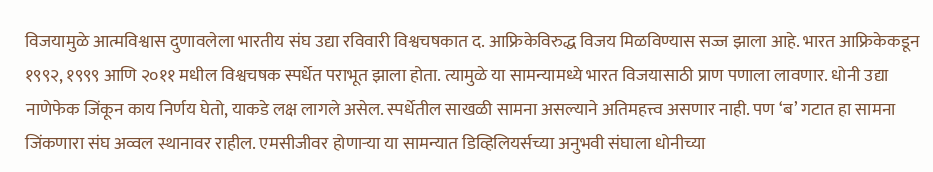विजयामुळे आत्मविश्वास दुणावलेला भारतीय संघ उद्या रविवारी विश्वचषकात द. आफ्रिकेविरुद्ध विजय मिळविण्यास सज्ज झाला आहे. भारत आफ्रिकेकडून १९९२, १९९९ आणि २०११ मधील विश्वचषक स्पर्धेत पराभूत झाला होता. त्यामुळे या सामन्यामध्ये भारत विजयासाठी प्राण पणाला लावणार. धोनी उद्या नाणेफेक जिंकून काय निर्णय घेतो, याकडे लक्ष लागले असेल. स्पर्धेतील साखळी सामना असल्याने अतिमहत्त्व असणार नाही. पण ‘ब’ गटात हा सामना जिंकणारा संघ अव्वल स्थानावर राहील. एमसीजीवर होणाऱ्या या सामन्यात डिव्हिलियर्सच्या अनुभवी संघाला धोनीच्या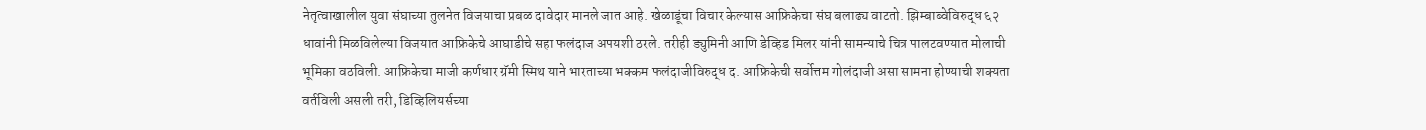नेतृत्वाखालील युवा संघाच्या तुलनेत विजयाचा प्रबळ दावेदार मानले जात आहे. खेळाडूंचा विचार केल्यास आफ्रिकेचा संघ बलाढ्य वाटतो. झिम्बाब्वेविरुद्ध ६२ धावांनी मिळविलेल्या विजयात आफ्रिकेचे आघाडीचे सहा फलंदाज अपयशी ठरले. तरीही ड्युमिनी आणि डेव्हिड मिलर यांनी सामन्याचे चित्र पालटवण्यात मोलाची भूमिका वठविली. आफ्रिकेचा माजी कर्णधार ग्रॅमी स्मिथ याने भारताच्या भक्कम फलंदाजीविरुद्ध द. आफ्रिकेची सर्वोत्तम गोलंदाजी असा सामना होण्याची शक्यता वर्तविली असली तरी, डिव्हिलियर्सच्या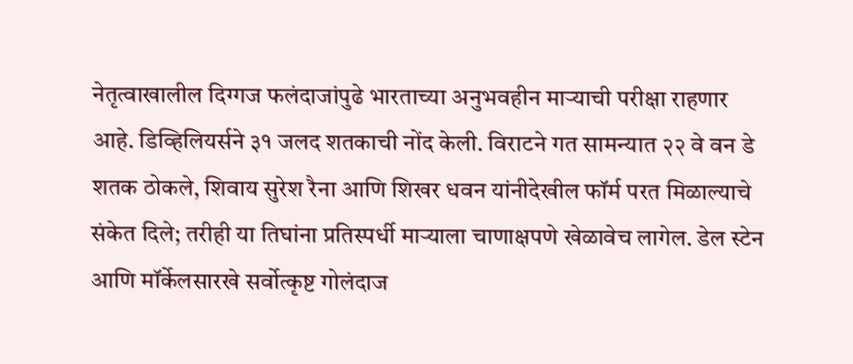नेतृत्वाखालील दिग्गज फलंदाजांपुढे भारताच्या अनुभवहीन माऱ्याची परीक्षा राहणार आहे. डिव्हिलियर्सने ३१ जलद शतकाची नोंद केली. विराटने गत सामन्यात २२ वे वन डे शतक ठोकले, शिवाय सुरेश रैना आणि शिखर धवन यांनीदेखील फॉर्म परत मिळाल्याचे संकेत दिले; तरीही या तिघांना प्रतिस्पर्धी माऱ्याला चाणाक्षपणे खेळावेच लागेल. डेल स्टेन आणि मॉर्केलसारखे सर्वोत्कृष्ट गोलंदाज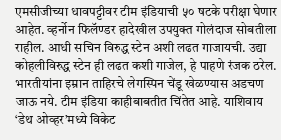एमसीजीच्या धावपट्टीवर टीम इंडियाची ५० षटके परीक्षा घेणार आहेत. व्हर्नोन फिलॅण्डर हादेखील उपयुक्त गोलंदाज सोबतीला राहील. आधी सचिन विरुद्ध स्टेन अशी लढत गाजायची. उद्या कोहलीविरुद्ध स्टेन ही लढत कशी गाजेल, हे पाहणे रंजक ठरेल. भारतीयांना इम्रान ताहिरचे लेगस्पिन चेंडू खेळण्यास अडचण जाऊ नये. टीम इंडिया काहीबाबतीत चिंतेत आहे. याशिवाय ‘डेथ ओव्हर’मध्ये विकेट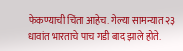फेकण्याची चिंता आहेच. गेल्या सामन्यात २३ धावांत भारताचे पाच गडी बाद झाले होते.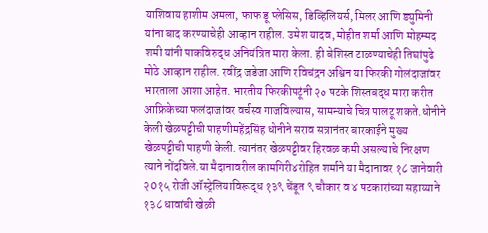याशिवाय हाशीम अमला, फाफ डू प्लेसिस, डिव्हिलियर्स, मिलर आणि ड्युमिनी यांना बाद करण्याचेही आव्हान राहील. उमेश यादव, मोहीत शर्मा आणि मोहम्मद शमी यांनी पाकविरुद्ध अनियंत्रित मारा केला. ही बेशिस्त टाळण्याचेही तिघांपुढे मोठे आव्हान राहील. रवींद्र जडेजा आणि रविचंद्रन अश्विन या फिरकी गोलंदाजांवर भारताला आशा आहेत. भारतीय फिरकीपटूंनी २० षटके शिस्तबद्ध मारा करीत आफ्रिकेच्या फलंदाजांवर वर्चस्व गाजविल्यास, सामन्याचे चित्र पालटू शकते.धोनीने केली खेळपट्टीची पाहणीमहेंद्रसिंह धोनीने सराव सत्रानंतर बारकाईने मुख्य खेळपट्टीची पाहणी केली. त्यानंतर खेळपट्टीवर हिरवळ कमी असल्याचे निरक्षण त्याने नोंदविले.या मैदानावरील कामगिरी४रोहित शर्माने या मैदानावर १८ जानेवारी २0१५ रोजी ऑस्ट्रेलियाविरूद्ध १३९ चेंडूत ९ चौकार व ४ षटकारांच्या सहाय्याने १३८ धावांची खेळी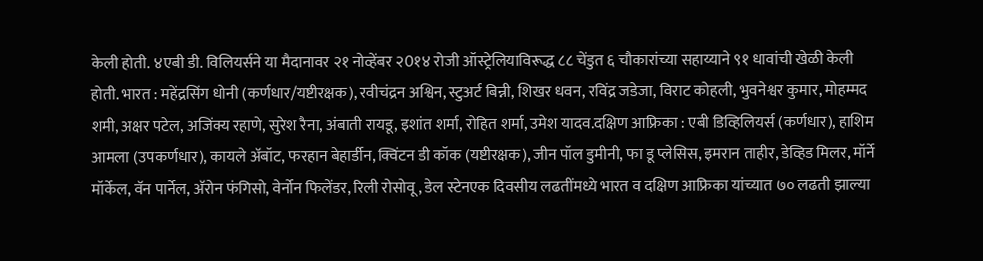केली होती. ४एबी डी. विलियर्सने या मैदानावर २१ नोव्हेंबर २0१४ रोजी ऑस्ट्रेलियाविरूद्ध ८८ चेंडुत ६ चौकारांच्या सहाय्याने ९१ धावांची खेळी केली होती. भारत : महेंद्रसिंग धोनी (कर्णधार/यष्टीरक्षक), रवीचंद्रन अश्विन, स्टुअर्ट बिन्नी, शिखर धवन, रविंद्र जडेजा, विराट कोहली, भुवनेश्वर कुमार, मोहम्मद शमी, अक्षर पटेल, अजिंक्य रहाणे, सुरेश रैना, अंबाती रायडू, इशांत शर्मा, रोहित शर्मा, उमेश यादव.दक्षिण आफ्रिका : एबी डिव्हिलियर्स (कर्णधार), हाशिम आमला (उपकर्णधार), कायले अ‍ॅबॉट, फरहान बेहार्डीन, क्विंटन डी कॉक (यष्टीरक्षक), जीन पॉल डुमीनी, फा डू प्लेसिस, इमरान ताहीर, डेव्हिड मिलर, मॉर्ने मॉर्केल, वॅन पार्नेल, अ‍ॅरोन फंगिसो, वेर्नोन फिलेंडर, रिली रोसोवू, डेल स्टेनएक दिवसीय लढतींमध्ये भारत व दक्षिण आफ्रिका यांच्यात ७० लढती झाल्या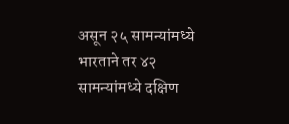असून २५ सामन्यांमध्ये भारताने तर ४२ सामन्यांमध्ये दक्षिण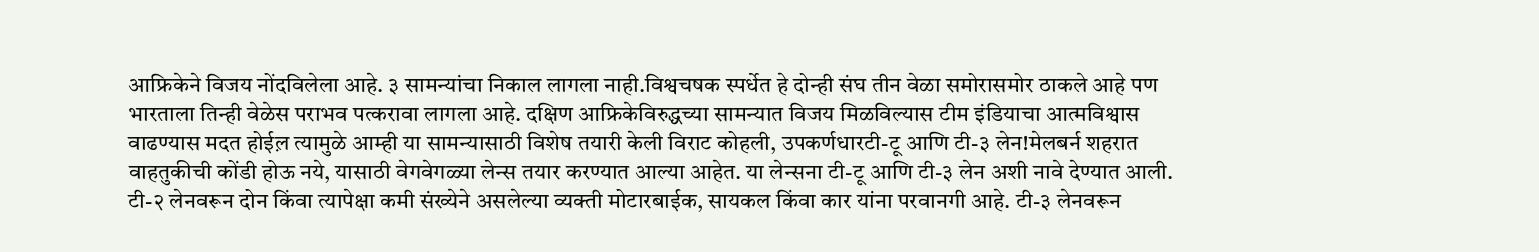आफ्रिकेने विजय नोंदविलेला आहे. ३ सामन्यांचा निकाल लागला नाही.विश्वचषक स्पर्धेत हे दोन्ही संघ तीन वेळा समोरासमोर ठाकले आहे पण भारताला तिन्ही वेळेस पराभव पत्करावा लागला आहे. दक्षिण आफ्रिकेविरुद्धच्या सामन्यात विजय मिळविल्यास टीम इंडियाचा आत्मविश्वास वाढण्यास मदत होईल़ त्यामुळे आम्ही या सामन्यासाठी विशेष तयारी केली विराट कोहली, उपकर्णधारटी-टू आणि टी-३ लेन!मेलबर्न शहरात वाहतुकीची कोंडी होऊ नये, यासाठी वेगवेगळ्या लेन्स तयार करण्यात आल्या आहेत. या लेन्सना टी-टू आणि टी-३ लेन अशी नावे देण्यात आली. टी-२ लेनवरून दोन किंवा त्यापेक्षा कमी संख्येने असलेल्या व्यक्ती मोटारबाईक, सायकल किंवा कार यांना परवानगी आहे. टी-३ लेनवरून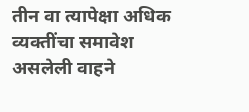तीन वा त्यापेक्षा अधिक व्यक्तींचा समावेश असलेली वाहने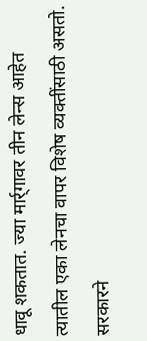धावू शकतात. ज्या मार्र्गावर तीन लेन्स आहेत त्यातील एका लेनचा वापर विशेष व्यक्तींसाठी असतो. सरकारने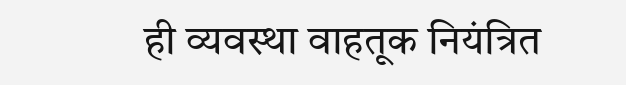ही व्यवस्था वाहतूक नियंत्रित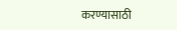करण्यासाठी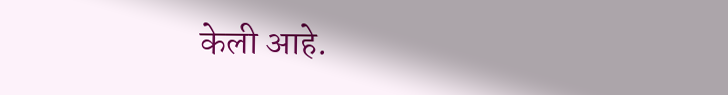केली आहे.